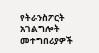የትራንስፖርት አገልግሎት መተግበሪያዎች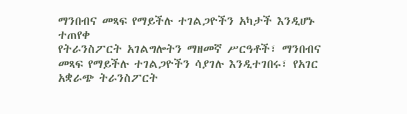ማንበብና መጻፍ የማይችሉ ተገልጋዮችን አካታች እንዲሆኑ ተጠየቀ
የትራንስፖርት አገልግሎትን ማዘመኛ ሥርዓቶች፣ ማንበብና መጻፍ የማይችሉ ተገልጋዮችን ሳያገሉ እንዲተገበሩ፣ የአገር አቋራጭ ትራንስፖርት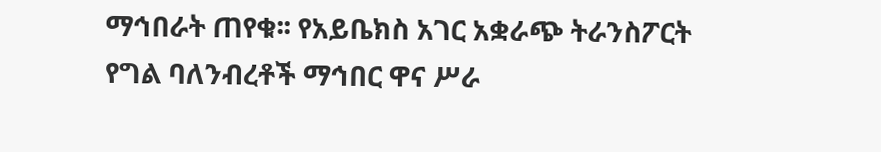ማኅበራት ጠየቁ፡፡ የአይቤክስ አገር አቋራጭ ትራንስፖርት የግል ባለንብረቶች ማኅበር ዋና ሥራ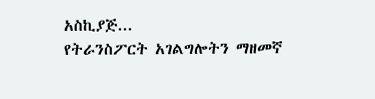አስኪያጅ...
የትራንስፖርት አገልግሎትን ማዘመኛ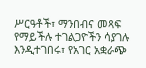ሥርዓቶች፣ ማንበብና መጻፍ የማይችሉ ተገልጋዮችን ሳያገሉ እንዲተገበሩ፣ የአገር አቋራጭ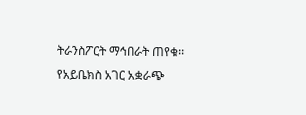ትራንስፖርት ማኅበራት ጠየቁ፡፡ የአይቤክስ አገር አቋራጭ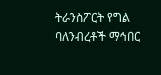ትራንስፖርት የግል ባለንብረቶች ማኅበር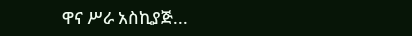ዋና ሥራ አስኪያጅ...